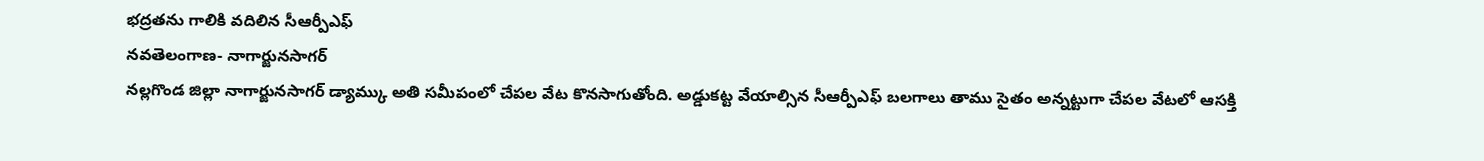భద్రతను గాలికి వదిలిన సీఆర్పీఎఫ్
నవతెలంగాణ- నాగార్జునసాగర్
నల్లగొండ జిల్లా నాగార్జునసాగర్ డ్యామ్కు అతి సమీపంలో చేపల వేట కొనసాగుతోంది. అడ్డుకట్ట వేయాల్సిన సీఆర్పీఎఫ్ బలగాలు తాము సైతం అన్నట్టుగా చేపల వేటలో ఆసక్తి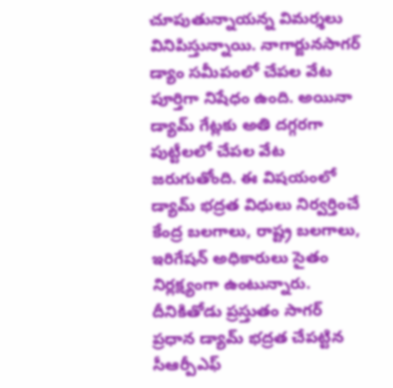చూపుతున్నాయన్న విమర్శలు వినిపిస్తున్నాయి. నాగార్జునసాగర్ డ్యాం సమీపంలో చేపల వేట పూర్తిగా నిషేధం ఉంది. అయినా డ్యామ్ గేట్లకు అతి దగ్గరగా పుట్టీలలో చేపల వేట జరుగుతోంది. ఈ విషయంలో డ్యామ్ భద్రత విధులు నిర్వర్తించే కేంద్ర బలగాలు, రాష్ట్ర బలగాలు, ఇరిగేషన్ అధికారులు సైతం నిర్లక్ష్యంగా ఉంటున్నారు. దీనికితోడు ప్రస్తుతం సాగర్ ప్రధాన డ్యామ్ భద్రత చేపట్టిన సీఆర్పీఎఫ్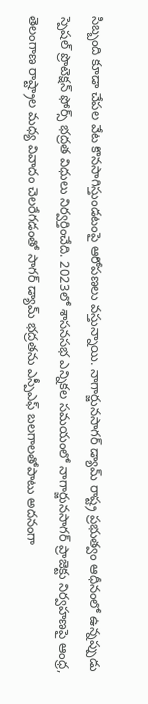సిబ్బంది కూడా చేపల వేట కొనసాగిస్తుండటంపై ఆరోపణలు వస్తున్నాయి. నాగార్జునసాగర్ డ్యామ్ రాష్ట్ర ప్రభుత్వం ఆధీనంలో ఉన్నప్పుడు స్పెషల్ ప్రొటెక్షన్ ఫోర్స్ భద్రత విధులు నిర్వర్తించేది. 2023లో శాసనసభ ఎన్నికల సమయంలో నాగార్జునసాగర్ ప్రాజెక్టు నిర్వహణపై ఆంధ్ర, తెలంగాణ రాష్ట్రాల మధ్య వివాదం చెలరేగడంతో సాగర్ డ్యామ్ భద్రతను ఎస్పీఎఫ్ బలగాలతోపాటు అదనంగా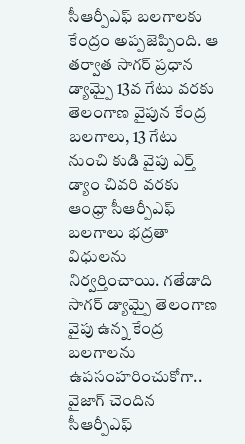సీఆర్పీఎఫ్ బలగాలకు కేంద్రం అప్పజెప్పింది. ఆ తర్వాత సాగర్ ప్రధాన డ్యామ్పై 13వ గేటు వరకు తెలంగాణ వైపున కేంద్ర బలగాలు, 13 గేటు నుంచి కుడి వైపు ఎర్త్ డ్యాం చివరి వరకు ఆంధ్రా సీఆర్పీఎఫ్ బలగాలు భద్రతా విధులను నిర్వర్తించాయి. గతేడాది సాగర్ డ్యామ్పై తెలంగాణ వైపు ఉన్న కేంద్ర బలగాలను ఉపసంహరించుకోగా.. వైజాగ్ చెందిన సీఆర్పీఎఫ్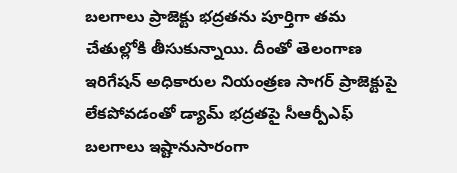బలగాలు ప్రాజెక్టు భద్రతను పూర్తిగా తమ చేతుల్లోకి తీసుకున్నాయి. దీంతో తెలంగాణ ఇరిగేషన్ అధికారుల నియంత్రణ సాగర్ ప్రాజెక్టుపై లేకపోవడంతో డ్యామ్ భద్రతపై సీఆర్పీఎఫ్ బలగాలు ఇష్టానుసారంగా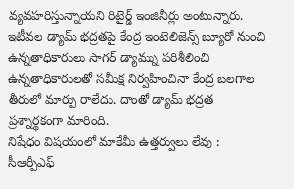వ్యవహరిస్తున్నాయని రిటైర్డ్ ఇంజినీర్లు అంటున్నారు. ఇటీవల డ్యామ్ భద్రతపై కేంద్ర ఇంటెలిజెన్స్ బ్యూరో నుంచి ఉన్నతాధికారులు సాగర్ డ్యామ్ను పరిశీలించి ఉన్నతాధికారులతో సమీక్ష నిర్వహించినా కేంద్ర బలగాల తీరులో మార్పు రాలేదు. దాంతో డ్యామ్ భద్రత ప్రశ్నార్థకంగా మారింది.
నిషేధం విషయంలో మాకేమీ ఉత్తర్వులు లేవు : సీఆర్పీఎఫ్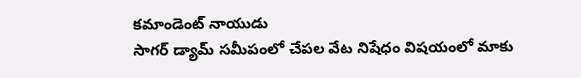కమాండెంట్ నాయుడు
సాగర్ డ్యామ్ సమీపంలో చేపల వేట నిషేధం విషయంలో మాకు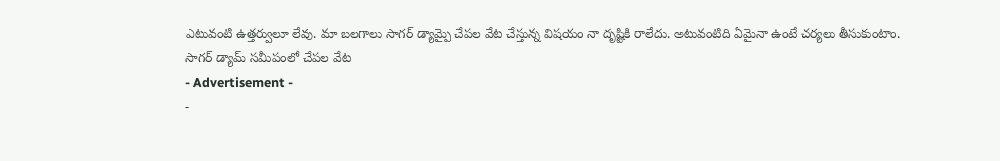ఎటువంటి ఉత్తర్వులూ లేవు. మా బలగాలు సాగర్ డ్యామ్పై చేపల వేట చేస్తున్న విషయం నా దృష్టికి రాలేదు. అటువంటిది ఏమైనా ఉంటే చర్యలు తీసుకుంటాం.
సాగర్ డ్యామ్ సమీపంలో చేపల వేట
- Advertisement -
-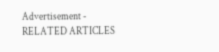Advertisement -
RELATED ARTICLES